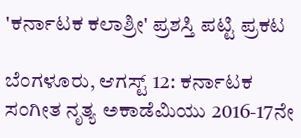'ಕರ್ನಾಟಕ ಕಲಾಶ್ರೀ' ಪ್ರಶಸ್ತಿ ಪಟ್ಟಿ ಪ್ರಕಟ

ಬೆಂಗಳೂರು, ಆಗಸ್ಟ್ 12: ಕರ್ನಾಟಕ ಸಂಗೀತ ನೃತ್ಯ ಅಕಾಡೆಮಿಯು 2016-17ನೇ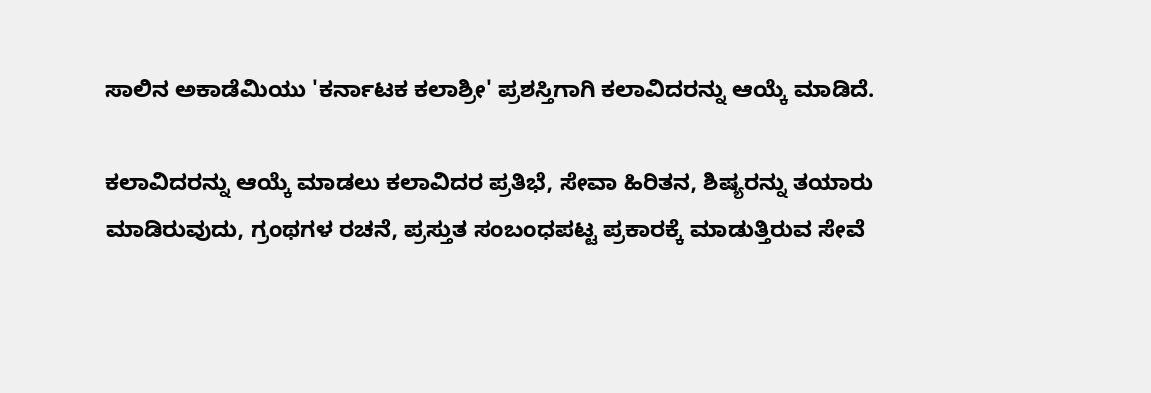ಸಾಲಿನ ಅಕಾಡೆಮಿಯು 'ಕರ್ನಾಟಕ ಕಲಾಶ್ರೀ' ಪ್ರಶಸ್ತಿಗಾಗಿ ಕಲಾವಿದರನ್ನು ಆಯ್ಕೆ ಮಾಡಿದೆ.

ಕಲಾವಿದರನ್ನು ಆಯ್ಕೆ ಮಾಡಲು ಕಲಾವಿದರ ಪ್ರತಿಭೆ, ಸೇವಾ ಹಿರಿತನ, ಶಿಷ್ಯರನ್ನು ತಯಾರು ಮಾಡಿರುವುದು, ಗ್ರಂಥಗಳ ರಚನೆ, ಪ್ರಸ್ತುತ ಸಂಬಂಧಪಟ್ಟ ಪ್ರಕಾರಕ್ಕೆ ಮಾಡುತ್ತಿರುವ ಸೇವೆ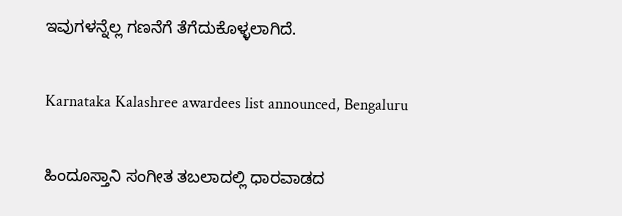ಇವುಗಳನ್ನೆಲ್ಲ ಗಣನೆಗೆ ತೆಗೆದುಕೊಳ್ಳಲಾಗಿದೆ.

Karnataka Kalashree awardees list announced, Bengaluru

ಹಿಂದೂಸ್ತಾನಿ ಸಂಗೀತ ತಬಲಾದಲ್ಲಿ ಧಾರವಾಡದ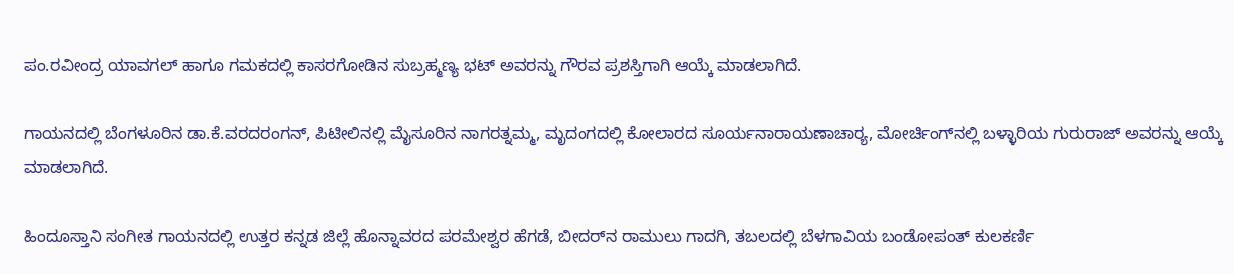ಪಂ.ರವೀಂದ್ರ ಯಾವಗಲ್ ಹಾಗೂ ಗಮಕದಲ್ಲಿ ಕಾಸರಗೋಡಿನ ಸುಬ್ರಹ್ಮಣ್ಯ ಭಟ್ ಅವರನ್ನು ಗೌರವ ಪ್ರಶಸ್ತಿಗಾಗಿ ಆಯ್ಕೆ ಮಾಡಲಾಗಿದೆ.

ಗಾಯನದಲ್ಲಿ ಬೆಂಗಳೂರಿನ ಡಾ.ಕೆ.ವರದರಂಗನ್, ಪಿಟೀಲಿನಲ್ಲಿ ಮೈಸೂರಿನ ನಾಗರತ್ನಮ್ಮ, ಮೃದಂಗದಲ್ಲಿ ಕೋಲಾರದ ಸೂರ್ಯನಾರಾಯಣಾಚಾರ‍್ಯ, ಮೋರ್ಚಿಂಗ್‌ನಲ್ಲಿ ಬಳ್ಳಾರಿಯ ಗುರುರಾಜ್ ಅವರನ್ನು ಆಯ್ಕೆ ಮಾಡಲಾಗಿದೆ.

ಹಿಂದೂಸ್ತಾನಿ ಸಂಗೀತ ಗಾಯನದಲ್ಲಿ ಉತ್ತರ ಕನ್ನಡ ಜಿಲ್ಲೆ ಹೊನ್ನಾವರದ ಪರಮೇಶ್ವರ ಹೆಗಡೆ, ಬೀದರ್‌ನ ರಾಮುಲು ಗಾದಗಿ, ತಬಲದಲ್ಲಿ ಬೆಳಗಾವಿಯ ಬಂಡೋಪಂತ್ ಕುಲಕರ್ಣಿ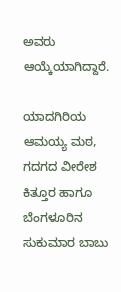ಅವರು ಆಯ್ಕೆಯಾಗಿದ್ದಾರೆ.

ಯಾದಗಿರಿಯ ಆಮಯ್ಯ ಮಠ, ಗದಗದ ವೀರೇಶ ಕಿತ್ತೂರ ಹಾಗೂ ಬೆಂಗಳೂರಿನ ಸುಕುಮಾರ ಬಾಬು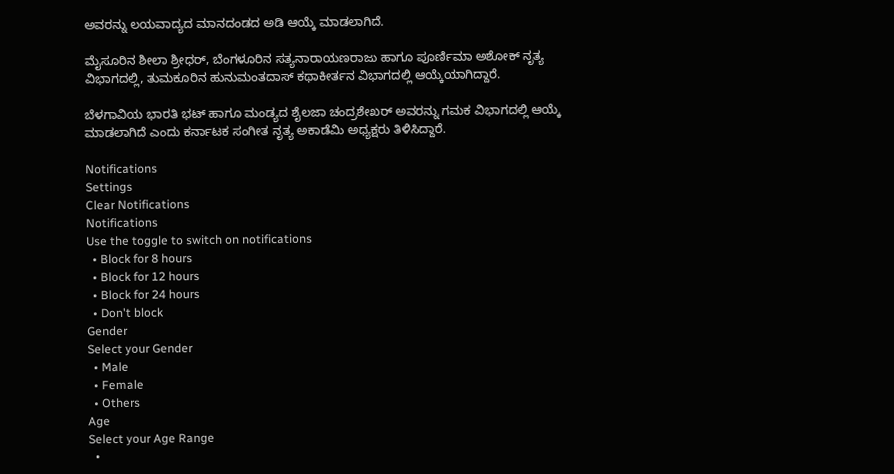ಅವರನ್ನು ಲಯವಾದ್ಯದ ಮಾನದಂಡದ ಅಡಿ ಆಯ್ಕೆ ಮಾಡಲಾಗಿದೆ.

ಮೈಸೂರಿನ ಶೀಲಾ ಶ್ರೀಧರ್, ಬೆಂಗಳೂರಿನ ಸತ್ಯನಾರಾಯಣರಾಜು ಹಾಗೂ ಪೂರ್ಣಿಮಾ ಅಶೋಕ್ ನೃತ್ಯ ವಿಭಾಗದಲ್ಲಿ, ತುಮಕೂರಿನ ಹುನುಮಂತದಾಸ್ ಕಥಾಕೀರ್ತನ ವಿಭಾಗದಲ್ಲಿ ಆಯ್ಕೆಯಾಗಿದ್ದಾರೆ.

ಬೆಳಗಾವಿಯ ಭಾರತಿ ಭಟ್ ಹಾಗೂ ಮಂಡ್ಯದ ಶೈಲಜಾ ಚಂದ್ರಶೇಖರ್ ಅವರನ್ನು ಗಮಕ ವಿಭಾಗದಲ್ಲಿ ಆಯ್ಕೆ ಮಾಡಲಾಗಿದೆ ಎಂದು ಕರ್ನಾಟಕ ಸಂಗೀತ ನೃತ್ಯ ಅಕಾಡೆಮಿ ಅಧ್ಯಕ್ಷರು ತಿಳಿಸಿದ್ದಾರೆ.

Notifications
Settings
Clear Notifications
Notifications
Use the toggle to switch on notifications
  • Block for 8 hours
  • Block for 12 hours
  • Block for 24 hours
  • Don't block
Gender
Select your Gender
  • Male
  • Female
  • Others
Age
Select your Age Range
  •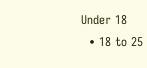Under 18
  • 18 to 25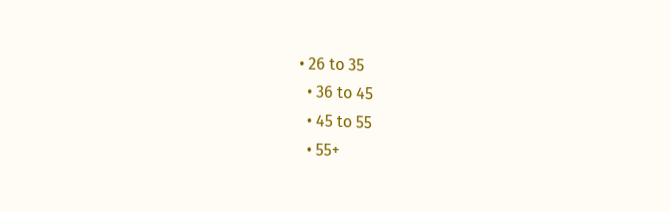• 26 to 35
  • 36 to 45
  • 45 to 55
  • 55+